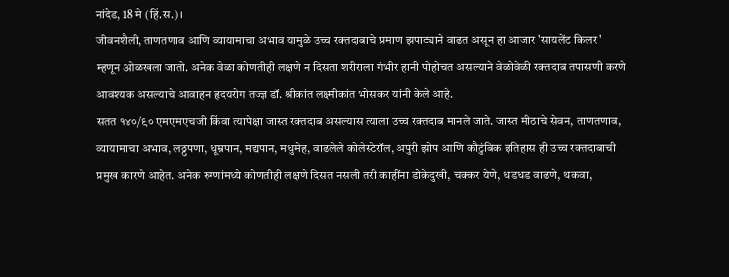नांदेड, 18 मे (हिं.स.)।
जीवनशैली, ताणतणाव आणि व्यायामाचा अभाव यामुळे उच्च रक्तदाबाचे प्रमाण झपाट्याने वाढत असून हा आजार 'सायलेंट किलर' म्हणून ओळखला जातो. अनेक वेळा कोणतीही लक्षणे न दिसता शरीराला गंभीर हानी पोहोचत असल्याने वेळोवेळी रक्तदाब तपासणी करणे आवश्यक असल्याचे आवाहन हृदयरोग तज्ज्ञ डॉ. श्रीकांत लक्ष्मीकांत भोसकर यांनी केले आहे.
सतत १४०/९० एमएमएचजी किंवा त्यापेक्षा जास्त रक्तदाब असल्यास त्याला उच्च रक्तदाब मानले जाते. जास्त मीठाचे सेवन, ताणतणाव, व्यायामाचा अभाव, लठ्ठपणा, धूम्रपान, मद्यपान, मधुमेह, वाढलेले कोलेस्टेरॉल, अपुरी झोप आणि कौटुंबिक इतिहास ही उच्च रक्तदाबाची प्रमुख कारणे आहेत. अनेक रुग्णांमध्ये कोणतीही लक्षणे दिसत नसली तरी काहींना डोकेदुखी, चक्कर येणे, धडधड वाढणे, थकवा,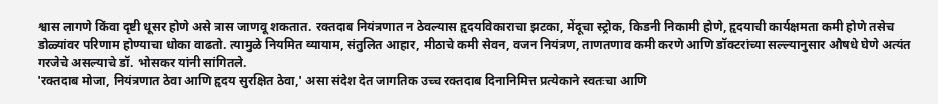श्वास लागणे किंवा दृष्टी धूसर होणे असे त्रास जाणवू शकतात. रक्तदाब नियंत्रणात न ठेवल्यास हृदयविकाराचा झटका, मेंदूचा स्ट्रोक, किडनी निकामी होणे, हृदयाची कार्यक्षमता कमी होणे तसेच डोळ्यांवर परिणाम होण्याचा धोका वाढतो. त्यामुळे नियमित व्यायाम, संतुलित आहार, मीठाचे कमी सेवन, वजन नियंत्रण, ताणतणाव कमी करणे आणि डॉक्टरांच्या सल्ल्यानुसार औषधे घेणे अत्यंत गरजेचे असल्याचे डॉ. भोसकर यांनी सांगितले.
'रक्तदाब मोजा, नियंत्रणात ठेवा आणि हृदय सुरक्षित ठेवा,' असा संदेश देत जागतिक उच्च रक्तदाब दिनानिमित्त प्रत्येकाने स्वतःचा आणि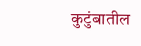कुटुंबातील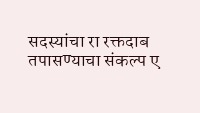सदस्यांचा रा रक्तदाब तपासण्याचा संकल्प ए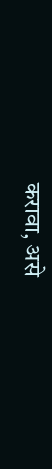करावा, असे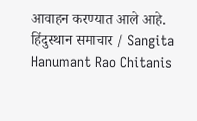आवाहन करण्यात आले आहे.
हिंदुस्थान समाचार / Sangita Hanumant Rao Chitanis